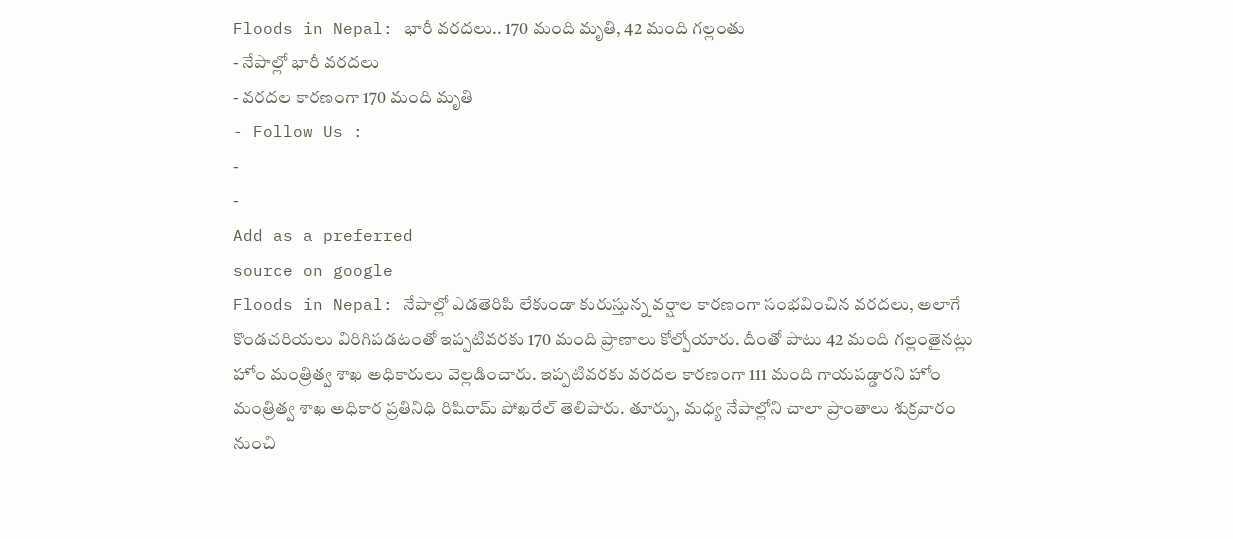Floods in Nepal: భారీ వరదలు.. 170 మంది మృతి, 42 మంది గల్లంతు
- నేపాల్లో భారీ వరదలు
- వరదల కారణంగా 170 మంది మృతి
- Follow Us :
-
-
Add as a preferred
source on google
Floods in Nepal: నేపాల్లో ఎడతెరిపి లేకుండా కురుస్తున్న వర్షాల కారణంగా సంభవించిన వరదలు, అలాగే కొండచరియలు విరిగిపడటంతో ఇప్పటివరకు 170 మంది ప్రాణాలు కోల్పోయారు. దీంతో పాటు 42 మంది గల్లంతైనట్లు హోం మంత్రిత్వ శాఖ అధికారులు వెల్లడించారు. ఇప్పటివరకు వరదల కారణంగా 111 మంది గాయపడ్డారని హోం మంత్రిత్వ శాఖ అధికార ప్రతినిధి రిషిరామ్ పోఖరేల్ తెలిపారు. తూర్పు, మధ్య నేపాల్లోని చాలా ప్రాంతాలు శుక్రవారం నుంచి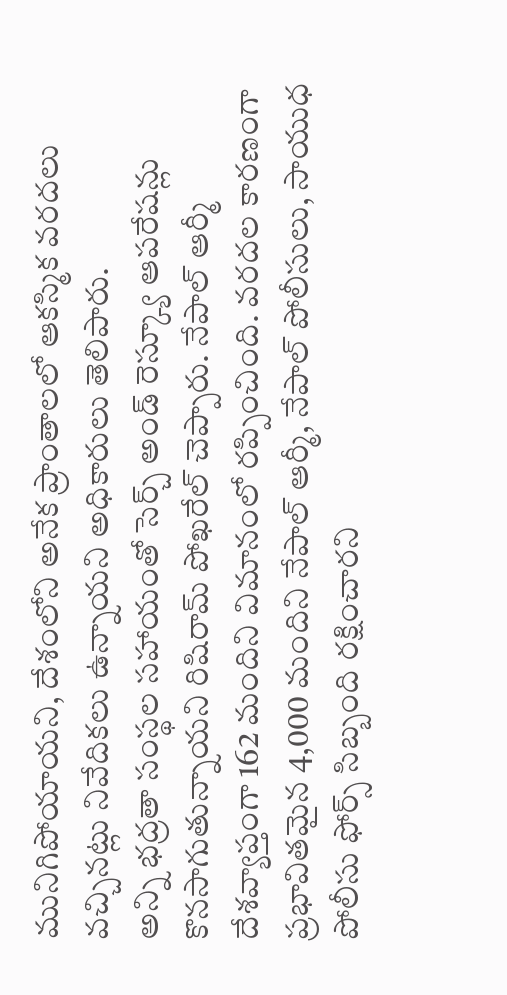మునిగిపోయాయని, దేశంలోని అనేక ప్రాంతాలలో ఆకస్మిక వరదలు వచ్చినట్లు నివేదికలు ఉన్నాయని అధికారులు తెలిపారు.
అన్ని భద్రతా సంస్థల సహాయంతో సెర్చ్ అండ్ రెస్క్యూ ఆపరేషన్లు కొనసాగుతున్నాయని రిషిరామ్ పోఖరేల్ చెప్పారు. నేపాల్ ఆర్మీ దేశవ్యాప్తంగా 162 మందిని విమానంలో రప్పించింది. వరదల కారణంగా ప్రభావితమైన 4,000 మందిని నేపాల్ ఆర్మీ, నేపాల్ పోలీసులు, సాయుధ పోలీసు ఫోర్స్ సిబ్బంది రక్షించారని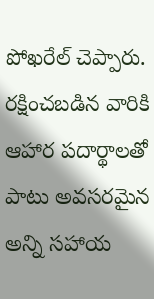పోఖరేల్ చెప్పారు. రక్షించబడిన వారికి ఆహార పదార్థాలతో పాటు అవసరమైన అన్ని సహాయ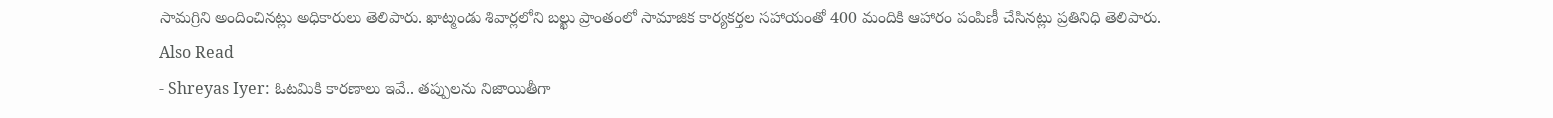సామగ్రిని అందించినట్లు అధికారులు తెలిపారు. ఖాట్మండు శివార్లలోని బల్ఖు ప్రాంతంలో సామాజిక కార్యకర్తల సహాయంతో 400 మందికి ఆహారం పంపిణీ చేసినట్లు ప్రతినిధి తెలిపారు.
Also Read
- Shreyas Iyer: ఓటమికి కారణాలు ఇవే.. తప్పులను నిజాయితీగా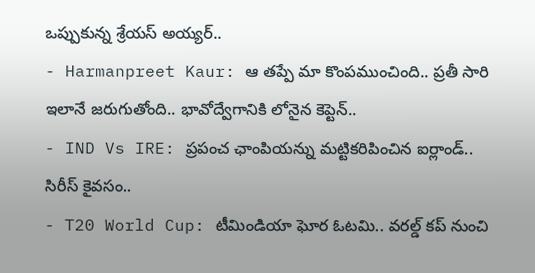ఒప్పుకున్న శ్రేయస్ అయ్యర్..
- Harmanpreet Kaur: ఆ తప్పే మా కొంపముంచింది.. ప్రతీ సారి ఇలానే జరుగుతోంది.. భావోద్వేగానికి లోనైన కెప్టెన్..
- IND Vs IRE: ప్రపంచ ఛాంపియన్ను మట్టికరిపించిన ఐర్లాండ్.. సిరీస్ కైవసం..
- T20 World Cup: టీమిండియా ఘోర ఓటమి.. వరల్డ్ కప్ నుంచి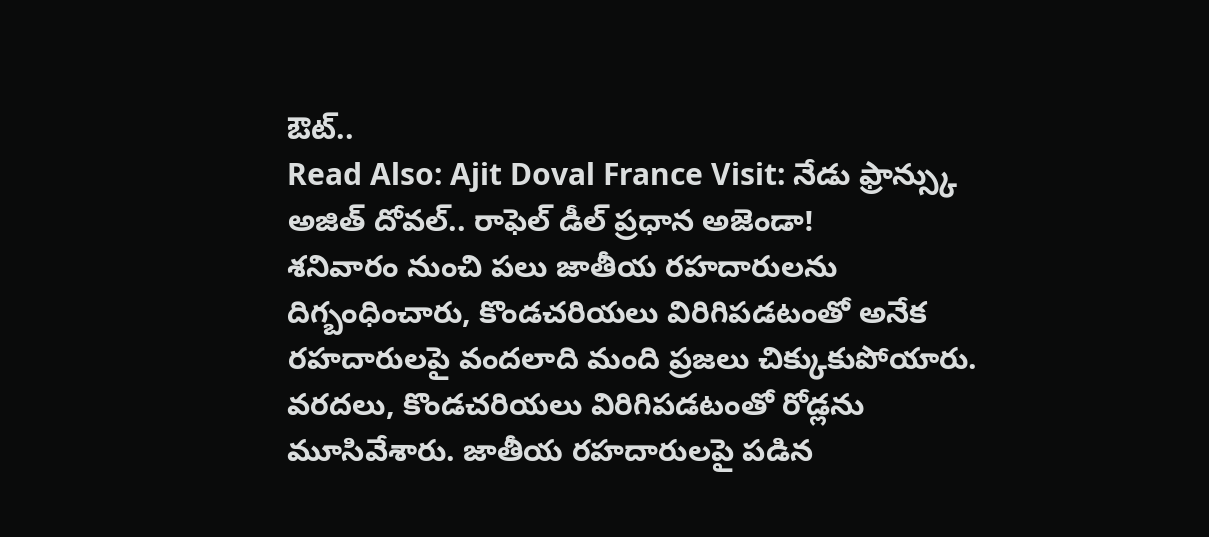ఔట్..
Read Also: Ajit Doval France Visit: నేడు ఫ్రాన్స్కు అజిత్ దోవల్.. రాఫెల్ డీల్ ప్రధాన అజెండా!
శనివారం నుంచి పలు జాతీయ రహదారులను దిగ్బంధించారు, కొండచరియలు విరిగిపడటంతో అనేక రహదారులపై వందలాది మంది ప్రజలు చిక్కుకుపోయారు. వరదలు, కొండచరియలు విరిగిపడటంతో రోడ్లను మూసివేశారు. జాతీయ రహదారులపై పడిన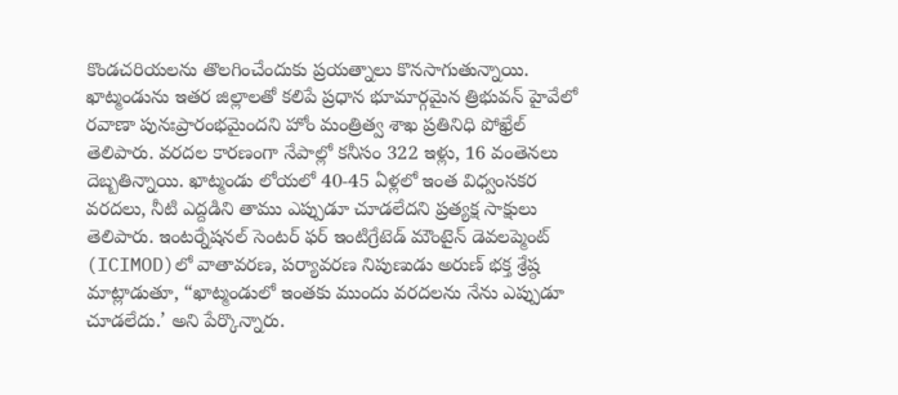కొండచరియలను తొలగించేందుకు ప్రయత్నాలు కొనసాగుతున్నాయి. ఖాట్మండును ఇతర జిల్లాలతో కలిపే ప్రధాన భూమార్గమైన త్రిభువన్ హైవేలో రవాణా పునఃప్రారంభమైందని హోం మంత్రిత్వ శాఖ ప్రతినిధి పోఖ్రేల్ తెలిపారు. వరదల కారణంగా నేపాల్లో కనీసం 322 ఇళ్లు, 16 వంతెనలు దెబ్బతిన్నాయి. ఖాట్మండు లోయలో 40-45 ఏళ్లలో ఇంత విధ్వంసకర వరదలు, నీటి ఎద్దడిని తాము ఎప్పుడూ చూడలేదని ప్రత్యక్ష సాక్షులు తెలిపారు. ఇంటర్నేషనల్ సెంటర్ ఫర్ ఇంటిగ్రేటెడ్ మౌంటైన్ డెవలప్మెంట్ (ICIMOD)లో వాతావరణ, పర్యావరణ నిపుణుడు అరుణ్ భక్త శ్రేష్ఠ మాట్లాడుతూ, “ఖాట్మండులో ఇంతకు ముందు వరదలను నేను ఎప్పుడూ చూడలేదు.’ అని పేర్కొన్నారు.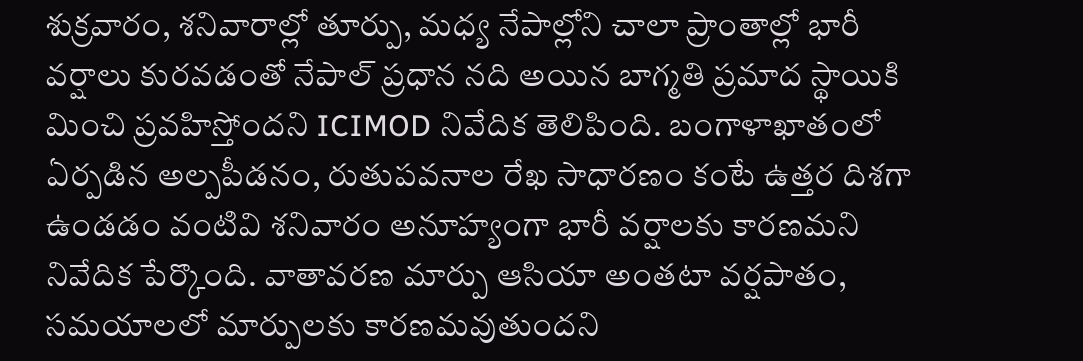శుక్రవారం, శనివారాల్లో తూర్పు, మధ్య నేపాల్లోని చాలా ప్రాంతాల్లో భారీ వర్షాలు కురవడంతో నేపాల్ ప్రధాన నది అయిన బాగ్మతి ప్రమాద స్థాయికి మించి ప్రవహిస్తోందని ICIMOD నివేదిక తెలిపింది. బంగాళాఖాతంలో ఏర్పడిన అల్పపీడనం, రుతుపవనాల రేఖ సాధారణం కంటే ఉత్తర దిశగా ఉండడం వంటివి శనివారం అనూహ్యంగా భారీ వర్షాలకు కారణమని నివేదిక పేర్కొంది. వాతావరణ మార్పు ఆసియా అంతటా వర్షపాతం, సమయాలలో మార్పులకు కారణమవుతుందని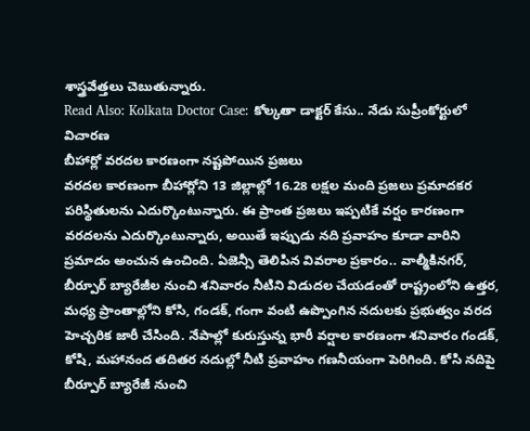శాస్త్రవేత్తలు చెబుతున్నారు.
Read Also: Kolkata Doctor Case: కోల్కతా డాక్టర్ కేసు.. నేడు సుప్రీంకోర్టులో విచారణ
బీహార్లో వరదల కారణంగా నష్టపోయిన ప్రజలు
వరదల కారణంగా బీహార్లోని 13 జిల్లాల్లో 16.28 లక్షల మంది ప్రజలు ప్రమాదకర పరిస్థితులను ఎదుర్కొంటున్నారు. ఈ ప్రాంత ప్రజలు ఇప్పటికే వర్షం కారణంగా వరదలను ఎదుర్కొంటున్నారు, అయితే ఇప్పుడు నది ప్రవాహం కూడా వారిని ప్రమాదం అంచున ఉంచింది. ఏజెన్సీ తెలిపిన వివరాల ప్రకారం.. వాల్మీకినగర్, బీర్పూర్ బ్యారేజీల నుంచి శనివారం నీటిని విడుదల చేయడంతో రాష్ట్రంలోని ఉత్తర, మధ్య ప్రాంతాల్లోని కోసి, గండక్, గంగా వంటి ఉప్పొంగిన నదులకు ప్రభుత్వం వరద హెచ్చరిక జారీ చేసింది. నేపాల్లో కురుస్తున్న భారీ వర్షాల కారణంగా శనివారం గండక్, కోషి, మహానంద తదితర నదుల్లో నీటి ప్రవాహం గణనీయంగా పెరిగింది. కోసి నదిపై బీర్పూర్ బ్యారేజీ నుంచి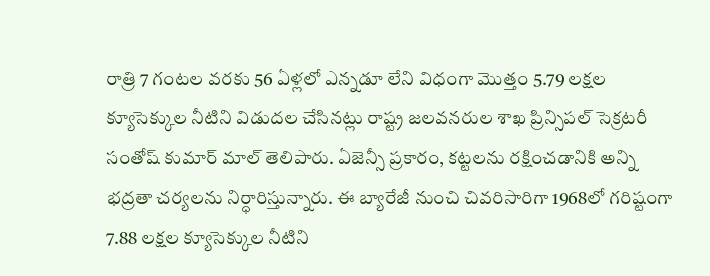రాత్రి 7 గంటల వరకు 56 ఏళ్లలో ఎన్నడూ లేని విధంగా మొత్తం 5.79 లక్షల క్యూసెక్కుల నీటిని విడుదల చేసినట్లు రాష్ట్ర జలవనరుల శాఖ ప్రిన్సిపల్ సెక్రటరీ సంతోష్ కుమార్ మాల్ తెలిపారు. ఏజెన్సీ ప్రకారం, కట్టలను రక్షించడానికి అన్ని భద్రతా చర్యలను నిర్ధారిస్తున్నారు. ఈ బ్యారేజీ నుంచి చివరిసారిగా 1968లో గరిష్టంగా 7.88 లక్షల క్యూసెక్కుల నీటిని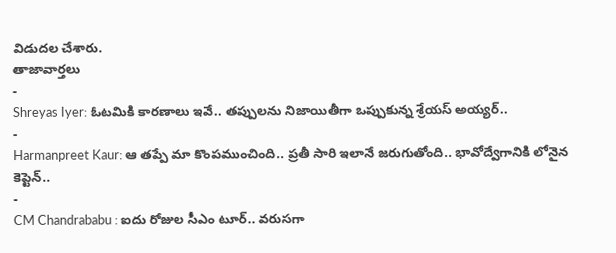విడుదల చేశారు.
తాజావార్తలు
-
Shreyas Iyer: ఓటమికి కారణాలు ఇవే.. తప్పులను నిజాయితీగా ఒప్పుకున్న శ్రేయస్ అయ్యర్..
-
Harmanpreet Kaur: ఆ తప్పే మా కొంపముంచింది.. ప్రతీ సారి ఇలానే జరుగుతోంది.. భావోద్వేగానికి లోనైన కెప్టెన్..
-
CM Chandrababu : ఐదు రోజుల సీఎం టూర్.. వరుసగా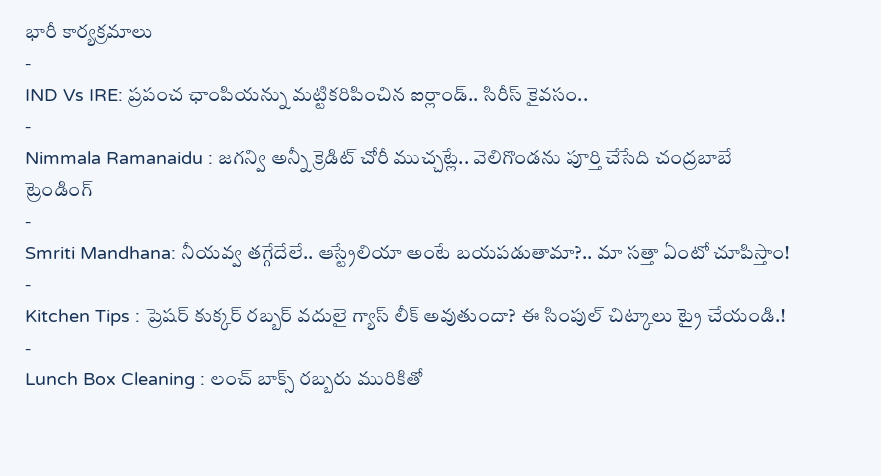భారీ కార్యక్రమాలు
-
IND Vs IRE: ప్రపంచ ఛాంపియన్ను మట్టికరిపించిన ఐర్లాండ్.. సిరీస్ కైవసం..
-
Nimmala Ramanaidu : జగన్వి అన్నీ క్రెడిట్ చోరీ ముచ్చట్లే.. వెలిగొండను పూర్తి చేసేది చంద్రబాబే
ట్రెండింగ్
-
Smriti Mandhana: నీయవ్వ తగ్గేదేలే.. ఆస్ట్రేలియా అంటే బయపడుతామా?.. మా సత్తా ఏంటో చూపిస్తాం!
-
Kitchen Tips : ప్రెషర్ కుక్కర్ రబ్బర్ వదులై గ్యాస్ లీక్ అవుతుందా? ఈ సింపుల్ చిట్కాలు ట్రై చేయండి.!
-
Lunch Box Cleaning : లంచ్ బాక్స్ రబ్బరు మురికితో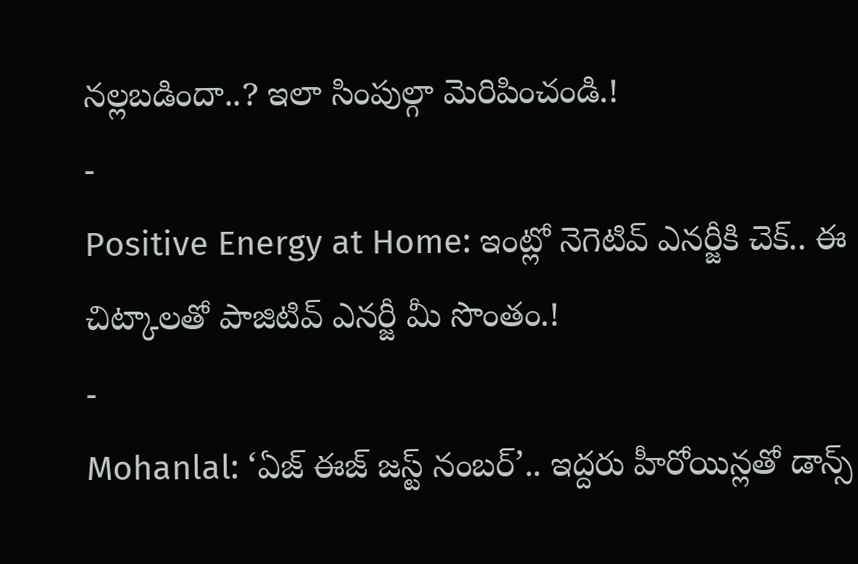నల్లబడిందా..? ఇలా సింపుల్గా మెరిపించండి.!
-
Positive Energy at Home: ఇంట్లో నెగెటివ్ ఎనర్జీకి చెక్.. ఈ చిట్కాలతో పాజిటివ్ ఎనర్జీ మీ సొంతం.!
-
Mohanlal: ‘ఏజ్ ఈజ్ జస్ట్ నంబర్’.. ఇద్దరు హీరోయిన్లతో డాన్స్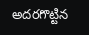అదరగొట్టిన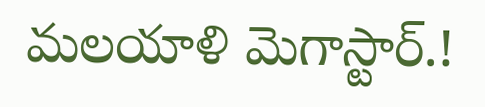మలయాళి మెగాస్టార్.!